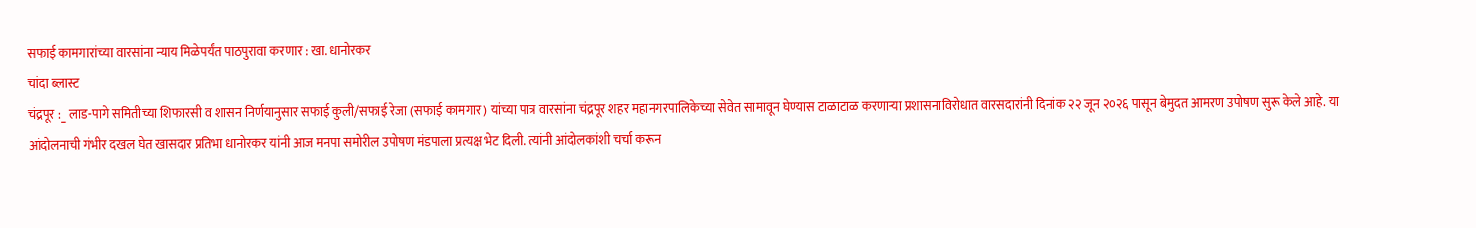सफाई कामगारांच्या वारसांना न्याय मिळेपर्यंत पाठपुरावा करणार : खा. धानोरकर
चांदा ब्लास्ट
चंद्रपूर :_ लाड-पागे समितीच्या शिफारसी व शासन निर्णयानुसार सफाई कुली/सफाई रेजा (सफाई कामगार) यांच्या पात्र वारसांना चंद्रपूर शहर महानगरपालिकेच्या सेवेत सामावून घेण्यास टाळाटाळ करणाऱ्या प्रशासनाविरोधात वारसदारांनी दिनांक २२ जून २०२६ पासून बेमुदत आमरण उपोषण सुरू केले आहे. या आंदोलनाची गंभीर दखल घेत खासदार प्रतिभा धानोरकर यांनी आज मनपा समोरील उपोषण मंडपाला प्रत्यक्ष भेट दिली. त्यांनी आंदोलकांशी चर्चा करून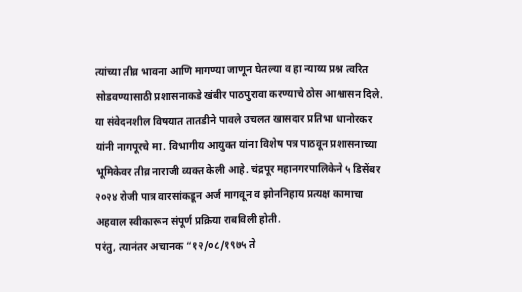त्यांच्या तीव्र भावना आणि मागण्या जाणून घेतल्या व हा न्याय्य प्रश्न त्वरित सोडवण्यासाठी प्रशासनाकडे खंबीर पाठपुरावा करण्याचे ठोस आश्वासन दिले.
या संवेदनशील विषयात तातडीने पावले उचलत खासदार प्रतिभा धानोरकर यांनी नागपूरचे मा. विभागीय आयुक्त यांना विशेष पत्र पाठवून प्रशासनाच्या भूमिकेवर तीव्र नाराजी व्यक्त केली आहे. चंद्रपूर महानगरपालिकेने ५ डिसेंबर २०२४ रोजी पात्र वारसांकडून अर्ज मागवून व झोननिहाय प्रत्यक्ष कामाचा अहवाल स्वीकारून संपूर्ण प्रक्रिया राबविली होती.
परंतु, त्यानंतर अचानक “१२/०८/१९७५ ते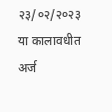२३/०२/२०२३ या कालावधीत अर्ज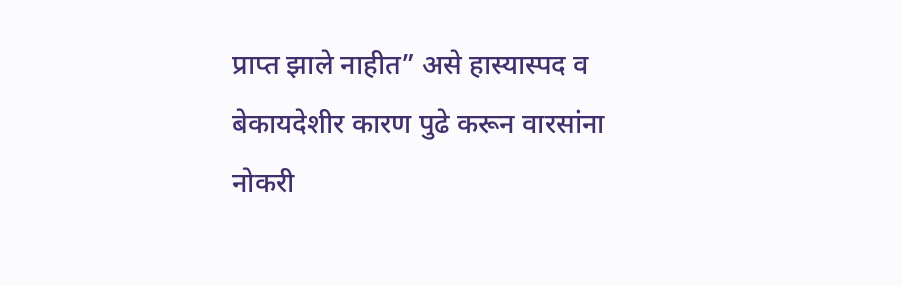प्राप्त झाले नाहीत” असे हास्यास्पद व बेकायदेशीर कारण पुढे करून वारसांना नोकरी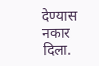देण्यास नकार दिला.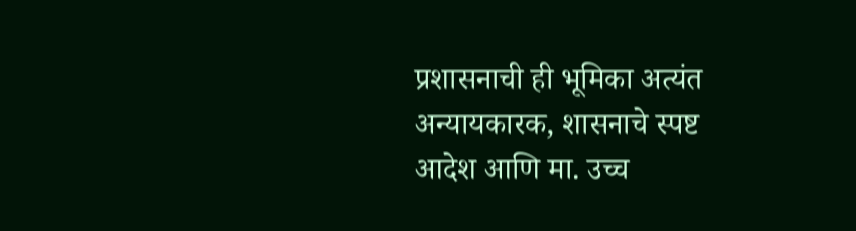प्रशासनाची ही भूमिका अत्यंत अन्यायकारक, शासनाचे स्पष्ट आदेश आणि मा. उच्च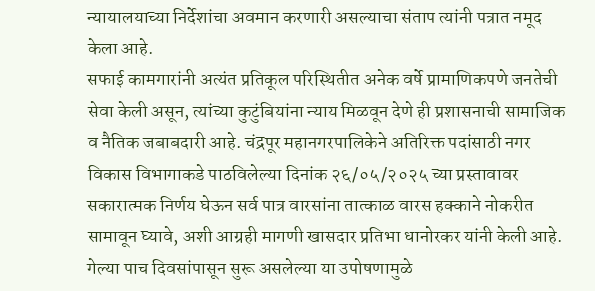न्यायालयाच्या निर्देशांचा अवमान करणारी असल्याचा संताप त्यांनी पत्रात नमूद केला आहे.
सफाई कामगारांनी अत्यंत प्रतिकूल परिस्थितीत अनेक वर्षे प्रामाणिकपणे जनतेची सेवा केली असून, त्यांच्या कुटुंबियांना न्याय मिळवून देणे ही प्रशासनाची सामाजिक व नैतिक जबाबदारी आहे. चंद्रपूर महानगरपालिकेने अतिरिक्त पदांसाठी नगर विकास विभागाकडे पाठविलेल्या दिनांक २६/०५/२०२५ च्या प्रस्तावावर सकारात्मक निर्णय घेऊन सर्व पात्र वारसांना तात्काळ वारस हक्काने नोकरीत सामावून घ्यावे, अशी आग्रही मागणी खासदार प्रतिभा धानोरकर यांनी केली आहे.
गेल्या पाच दिवसांपासून सुरू असलेल्या या उपोषणामुळे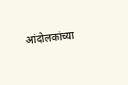आंदोलकांच्या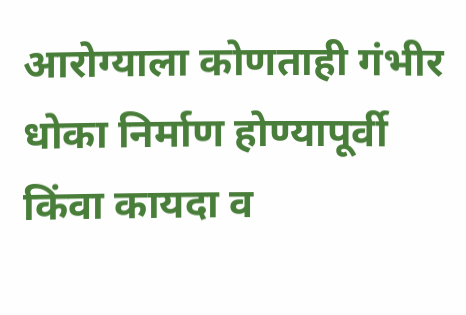आरोग्याला कोणताही गंभीर धोका निर्माण होण्यापूर्वी किंवा कायदा व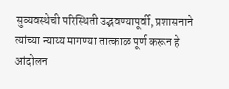सुव्यवस्थेची परिस्थिती उद्भवण्यापूर्वी, प्रशासनाने त्यांच्या न्याय्य मागण्या तात्काळ पूर्ण करून हे आंदोलन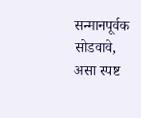सन्मानपूर्वक सोडवावे, असा स्पष्ट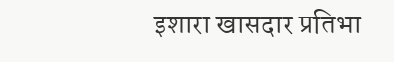इशारा खासदार प्रतिभा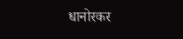धानोरकर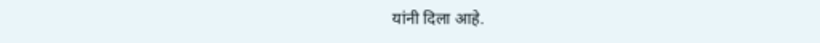यांनी दिला आहे.